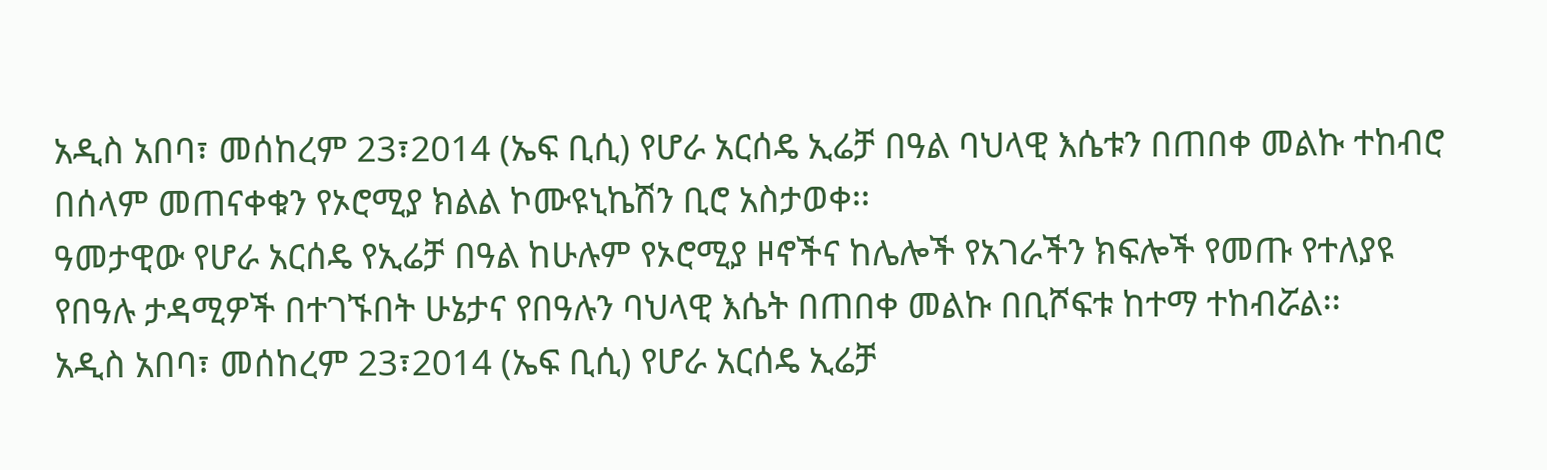አዲስ አበባ፣ መሰከረም 23፣2014 (ኤፍ ቢሲ) የሆራ አርሰዴ ኢሬቻ በዓል ባህላዊ እሴቱን በጠበቀ መልኩ ተከብሮ በሰላም መጠናቀቁን የኦሮሚያ ክልል ኮሙዩኒኬሽን ቢሮ አስታወቀ፡፡
ዓመታዊው የሆራ አርሰዴ የኢሬቻ በዓል ከሁሉም የኦሮሚያ ዞኖችና ከሌሎች የአገራችን ክፍሎች የመጡ የተለያዩ የበዓሉ ታዳሚዎች በተገኙበት ሁኔታና የበዓሉን ባህላዊ እሴት በጠበቀ መልኩ በቢሾፍቱ ከተማ ተከብሯል፡፡
አዲስ አበባ፣ መሰከረም 23፣2014 (ኤፍ ቢሲ) የሆራ አርሰዴ ኢሬቻ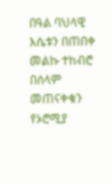በዓል ባህላዊ እሴቱን በጠበቀ መልኩ ተከብሮ በሰላም መጠናቀቁን የኦሮሚያ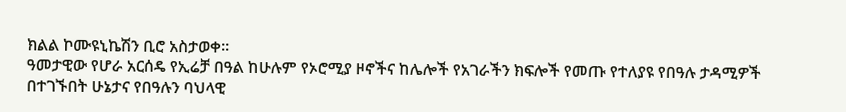ክልል ኮሙዩኒኬሽን ቢሮ አስታወቀ፡፡
ዓመታዊው የሆራ አርሰዴ የኢሬቻ በዓል ከሁሉም የኦሮሚያ ዞኖችና ከሌሎች የአገራችን ክፍሎች የመጡ የተለያዩ የበዓሉ ታዳሚዎች በተገኙበት ሁኔታና የበዓሉን ባህላዊ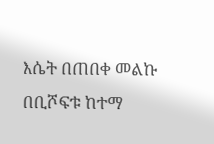እሴት በጠበቀ መልኩ በቢሾፍቱ ከተማ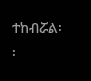ተከብሯል፡፡